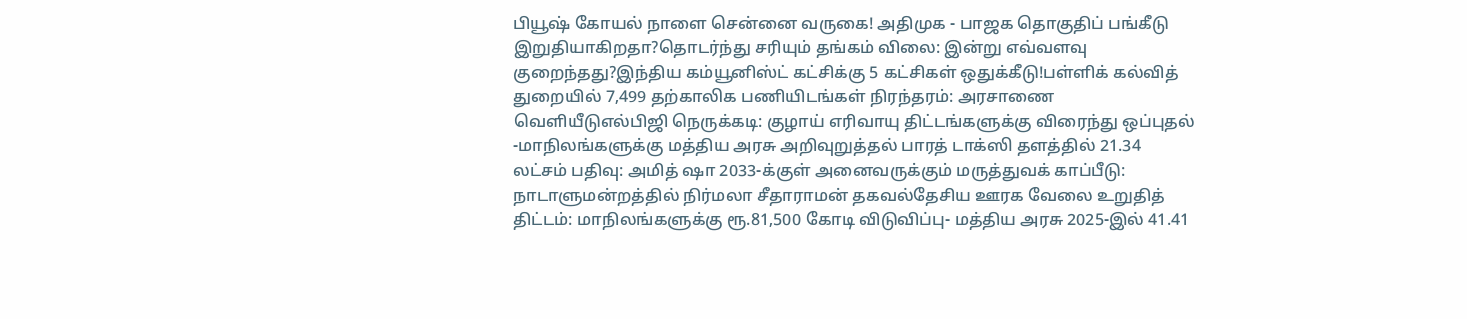பியூஷ் கோயல் நாளை சென்னை வருகை! அதிமுக - பாஜக தொகுதிப் பங்கீடு இறுதியாகிறதா?தொடர்ந்து சரியும் தங்கம் விலை: இன்று எவ்வளவு குறைந்தது?இந்திய கம்யூனிஸ்ட் கட்சிக்கு 5 கட்சிகள் ஒதுக்கீடு!பள்ளிக் கல்வித் துறையில் 7,499 தற்காலிக பணியிடங்கள் நிரந்தரம்: அரசாணை வெளியீடுஎல்பிஜி நெருக்கடி: குழாய் எரிவாயு திட்டங்களுக்கு விரைந்து ஒப்புதல் -மாநிலங்களுக்கு மத்திய அரசு அறிவுறுத்தல் பாரத் டாக்ஸி தளத்தில் 21.34 லட்சம் பதிவு: அமித் ஷா 2033-க்குள் அனைவருக்கும் மருத்துவக் காப்பீடு: நாடாளுமன்றத்தில் நிர்மலா சீதாராமன் தகவல்தேசிய ஊரக வேலை உறுதித் திட்டம்: மாநிலங்களுக்கு ரூ.81,500 கோடி விடுவிப்பு- மத்திய அரசு 2025-இல் 41.41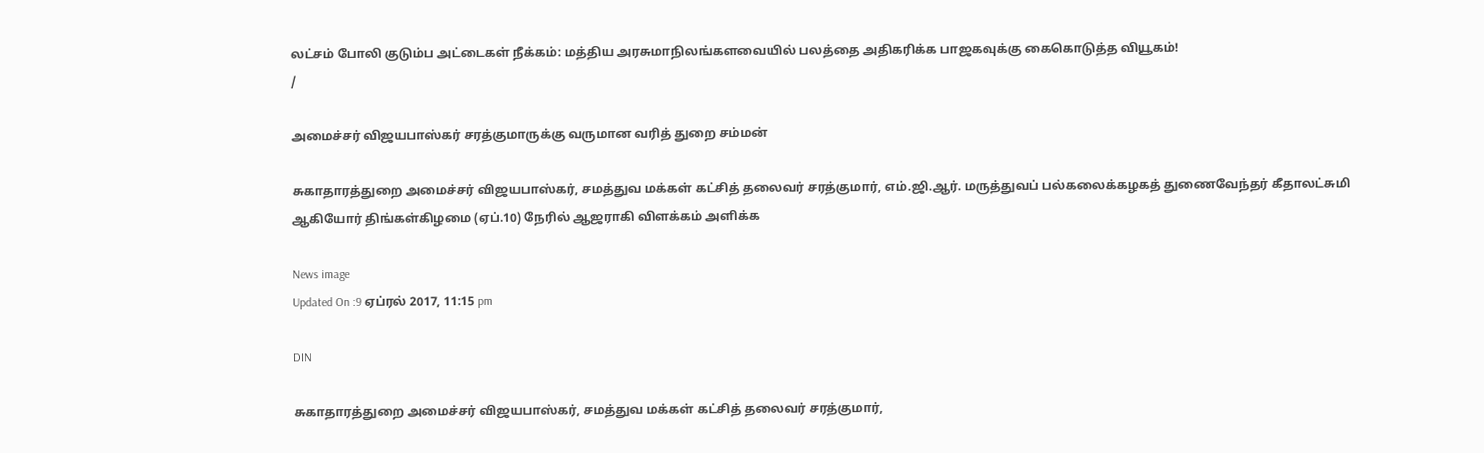லட்சம் போலி குடும்ப அட்டைகள் நீக்கம்: மத்திய அரசுமாநிலங்களவையில் பலத்தை அதிகரிக்க பாஜகவுக்கு கைகொடுத்த வியூகம்!
/

அமைச்சர் விஜயபாஸ்கர் சரத்குமாருக்கு வருமான வரித் துறை சம்மன்

சுகாதாரத்துறை அமைச்சர் விஜயபாஸ்கர், சமத்துவ மக்கள் கட்சித் தலைவர் சரத்குமார், எம்.ஜி.ஆர். மருத்துவப் பல்கலைக்கழகத் துணைவேந்தர் கீதாலட்சுமி ஆகியோர் திங்கள்கிழமை (ஏப்.10) நேரில் ஆஜராகி விளக்கம் அளிக்க

News image
Updated On :9 ஏப்ரல் 2017, 11:15 pm

DIN

சுகாதாரத்துறை அமைச்சர் விஜயபாஸ்கர், சமத்துவ மக்கள் கட்சித் தலைவர் சரத்குமார்,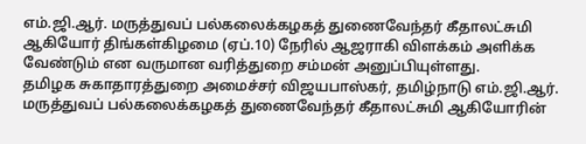எம்.ஜி.ஆர். மருத்துவப் பல்கலைக்கழகத் துணைவேந்தர் கீதாலட்சுமி ஆகியோர் திங்கள்கிழமை (ஏப்.10) நேரில் ஆஜராகி விளக்கம் அளிக்க வேண்டும் என வருமான வரித்துறை சம்மன் அனுப்பியுள்ளது.
தமிழக சுகாதாரத்துறை அமைச்சர் விஜயபாஸ்கர், தமிழ்நாடு எம்.ஜி.ஆர். மருத்துவப் பல்கலைக்கழகத் துணைவேந்தர் கீதாலட்சுமி ஆகியோரின்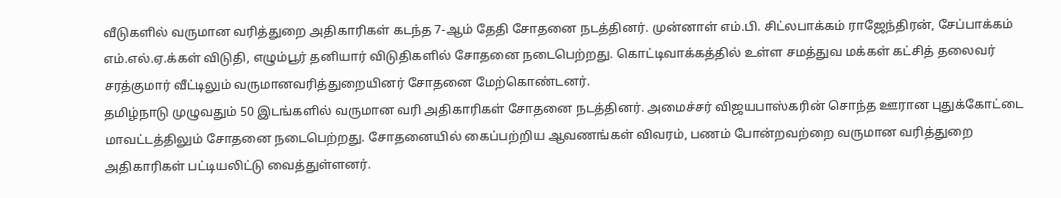வீடுகளில் வருமான வரித்துறை அதிகாரிகள் கடந்த 7-ஆம் தேதி சோதனை நடத்தினர். முன்னாள் எம்.பி. சிட்லபாக்கம் ராஜேந்திரன், சேப்பாக்கம் எம்.எல்.ஏ.க்கள் விடுதி, எழும்பூர் தனியார் விடுதிகளில் சோதனை நடைபெற்றது. கொட்டிவாக்கத்தில் உள்ள சமத்துவ மக்கள் கட்சித் தலைவர் சரத்குமார் வீட்டிலும் வருமானவரித்துறையினர் சோதனை மேற்கொண்டனர்.
தமிழ்நாடு முழுவதும் 50 இடங்களில் வருமான வரி அதிகாரிகள் சோதனை நடத்தினர். அமைச்சர் விஜயபாஸ்கரின் சொந்த ஊரான புதுக்கோட்டை மாவட்டத்திலும் சோதனை நடைபெற்றது. சோதனையில் கைப்பற்றிய ஆவணங்கள் விவரம், பணம் போன்றவற்றை வருமான வரித்துறை அதிகாரிகள் பட்டியலிட்டு வைத்துள்ளனர்.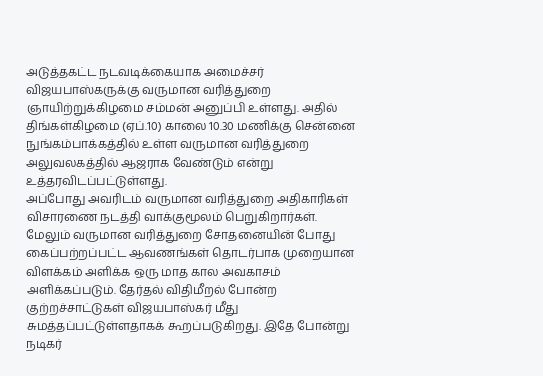அடுத்தகட்ட நடவடிக்கையாக அமைச்சர் விஜயபாஸ்கருக்கு வருமான வரித்துறை ஞாயிற்றுக்கிழமை சம்மன் அனுப்பி உள்ளது. அதில் திங்கள்கிழமை (ஏப்.10) காலை 10.30 மணிக்கு சென்னை நுங்கம்பாக்கத்தில் உள்ள வருமான வரித்துறை அலுவலகத்தில் ஆஜராக வேண்டும் என்று உத்தரவிடப்பட்டுள்ளது.
அப்போது அவரிடம் வருமான வரித்துறை அதிகாரிகள் விசாரணை நடத்தி வாக்குமூலம் பெறுகிறார்கள். மேலும் வருமான வரித்துறை சோதனையின் போது கைப்பற்றப்பட்ட ஆவணங்கள் தொடர்பாக முறையான விளக்கம் அளிக்க ஒரு மாத கால அவகாசம் அளிக்கப்படும். தேர்தல் விதிமீறல் போன்ற குற்றச்சாட்டுகள் விஜயபாஸ்கர் மீது சுமத்தப்பட்டுள்ளதாகக் கூறப்படுகிறது. இதே போன்று நடிகர்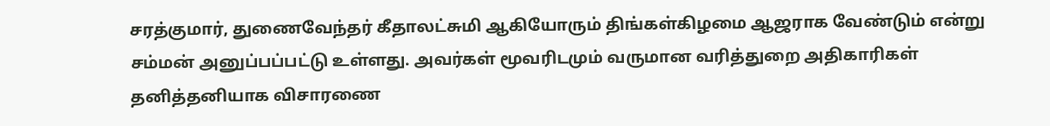சரத்குமார், துணைவேந்தர் கீதாலட்சுமி ஆகியோரும் திங்கள்கிழமை ஆஜராக வேண்டும் என்று சம்மன் அனுப்பப்பட்டு உள்ளது. அவர்கள் மூவரிடமும் வருமான வரித்துறை அதிகாரிகள் தனித்தனியாக விசாரணை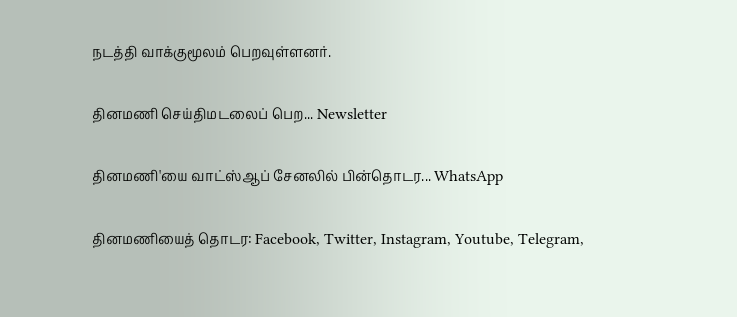நடத்தி வாக்குமூலம் பெறவுள்ளனர்.

தினமணி செய்திமடலைப் பெற... Newsletter

தினமணி'யை வாட்ஸ்ஆப் சேனலில் பின்தொடர... WhatsApp

தினமணியைத் தொடர: Facebook, Twitter, Instagram, Youtube, Telegram,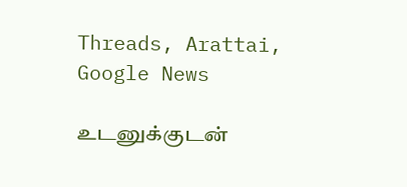Threads, Arattai, Google News

உடனுக்குடன்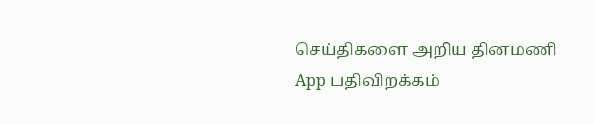செய்திகளை அறிய தினமணி App பதிவிறக்கம்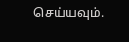செய்யவும்.